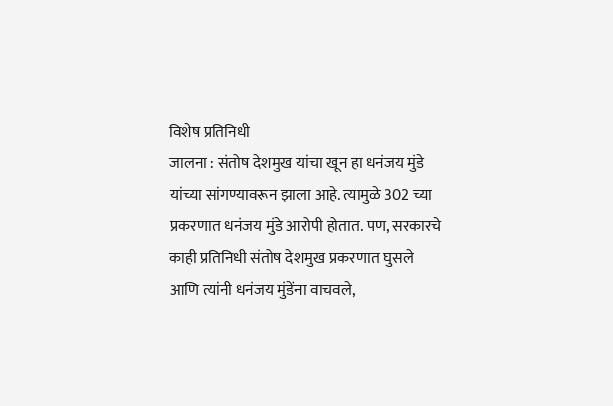विशेष प्रतिनिधी
जालना : संतोष देशमुख यांचा खून हा धनंजय मुंडे यांच्या सांगण्यावरून झाला आहे. त्यामुळे 302 च्या प्रकरणात धनंजय मुंडे आरोपी होतात. पण, सरकारचे काही प्रतिनिधी संतोष देशमुख प्रकरणात घुसले आणि त्यांनी धनंजय मुंडेंना वाचवले,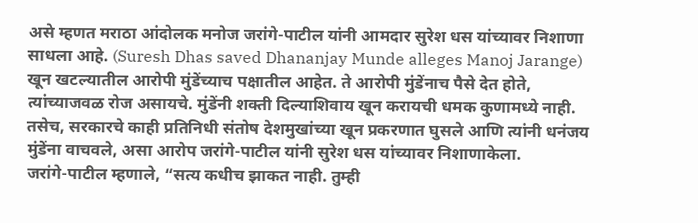असे म्हणत मराठा आंदोलक मनोज जरांगे-पाटील यांनी आमदार सुरेश धस यांच्यावर निशाणा साधला आहे. (Suresh Dhas saved Dhananjay Munde alleges Manoj Jarange)
खून खटल्यातील आरोपी मुंडेंच्याच पक्षातील आहेत. ते आरोपी मुंडेंनाच पैसे देत होते, त्यांच्याजवळ रोज असायचे. मुंडेंनी शक्ती दिल्याशिवाय खून करायची धमक कुणामध्ये नाही. तसेच, सरकारचे काही प्रतिनिधी संतोष देशमुखांच्या खून प्रकरणात घुसले आणि त्यांनी धनंजय मुंडेंना वाचवले, असा आरोप जरांगे-पाटील यांनी सुरेश धस यांच्यावर निशाणाकेला.
जरांगे-पाटील म्हणाले, “सत्य कधीच झाकत नाही. तुम्ही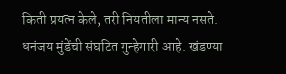किती प्रयत्न केले, तरी नियतीला मान्य नसते. धनंजय मुंडेंची संघटित गुन्हेगारी आहे. खंडण्या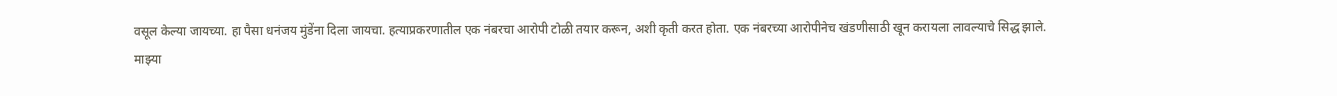वसूल केल्या जायच्या. हा पैसा धनंजय मुंडेंना दिला जायचा. हत्याप्रकरणातील एक नंबरचा आरोपी टोळी तयार करून, अशी कृती करत होता. एक नंबरच्या आरोपीनेच खंडणीसाठी खून करायला लावल्याचे सिद्ध झाले.
माझ्या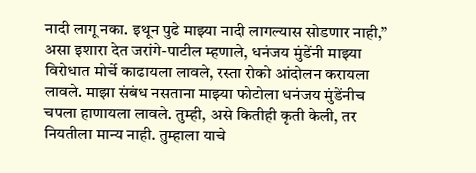नादी लागू नका. इथून पुढे माझ्या नादी लागल्यास सोडणार नाही,” असा इशारा देत जरांगे-पाटील म्हणाले, धनंजय मुंडेंनी माझ्या विरोधात मोर्चे काढायला लावले, रस्ता रोको आंदोलन करायला लावले. माझा संबंध नसताना माझ्या फोटोला धनंजय मुंडेंनीच चपला हाणायला लावले. तुम्ही, असे कितीही कृती केली, तर नियतीला मान्य नाही. तुम्हाला याचे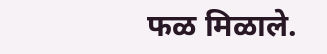फळ मिळाले.